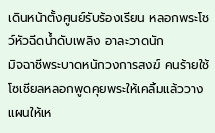เดินหน้าตั้งศูนย์รับร้องเรียน หลอกพระโชว์หัวฉีดน้ำดับเพลิง อาละวาดนัก
มิจฉาชีพระบาดหนักวงการสงฆ์ คนร้ายใช้โซเชียลหลอกพูดคุยพระให้เคลิ้มแล้ววางแผนให้เห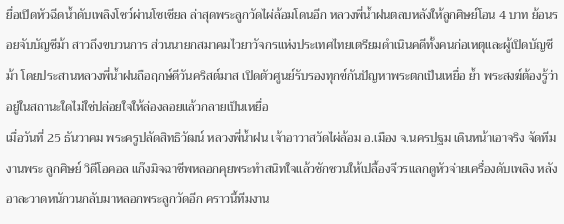ยื่อเปิดหัวฉีดน้ำดับเพลิงโชว์ผ่านโซเชียล ล่าสุดพระลูกวัดไผ่ล้อมโดนอีก หลวงพี่น้ำฝนตลบหลังให้ลูกศิษย์โอน 4 บาท ย้อนรอยจับบัญชีม้า สาวถึงขบวนการ ส่วนนายกสมาคมไวยาวัจกรแห่งประเทศไทยเตรียมดำเนินคดีทั้งคนก่อเหตุและผู้เปิดบัญชีม้า โดยประสานหลวงพี่น้ำฝนถือฤกษ์ดีวันคริสต์มาส เปิดตัวศูนย์รับรองทุกข์กันปัญหาพระตกเป็นเหยื่อ ย้ำ พระสงฆ์ต้องรู้ว่าอยู่ในสถานะใดไม่ใช่ปล่อยใจให้ล่องลอยแล้วกลายเป็นเหยื่อ
เมื่อวันที่ 25 ธันวาคม พระครูปลัดสิทธิวัฒน์ หลวงพี่น้ำฝน เจ้าอาวาสวัดไผ่ล้อม อ.เมือง จ.นครปฐม เดินหน้าเอาจริง จัดทีมงานพระ ลูกศิษย์ วิดีโอคอล แก๊งมิจฉาชีพหลอกคุยพระทำสนิทใจแล้วชักชวนให้เปลื้องจีวรแลกดูหัวจ่ายเครื่องดับเพลิง หลังอาละวาดหนักวนกลับมาหลอกพระลูกวัดอีก คราวนี้ทีมงาน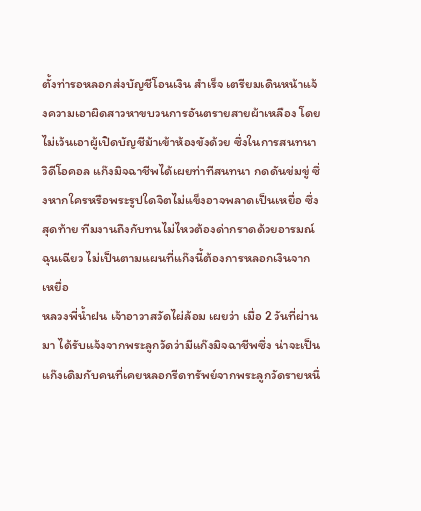ตั้งท่ารอหลอกส่งบัญชีโอนเงิน สำเร็จ เตรียมเดินหน้าแจ้งความเอาผิดสาวหาขบวนการอันตรายสายผ้าเหลือง โดยไม่เว้นเอาผู้เปิดบัญชีม้าเข้าห้องขังด้วย ซึ่งในการสนทนาวิดีโอคอล แก๊งมิจฉาชีพได้เผยท่าทีสนทนา กดดันข่มขู่ ซึ่งหากใครหรือพระรูปใดจิตไม่แข็งอาจพลาดเป็นเหยื่อ ซึ่งสุดท้าย ทีมงานถึงกับทนไม่ไหวต้องด่ากราดด้วยอารมณ์ฉุนเฉียว ไม่เป็นตามแผนที่แก๊งนี้ต้องการหลอกเงินจากเหยื่อ
หลวงพี่น้ำฝน เจ้าอาวาสวัดไผ่ล้อม เผยว่า เมื่อ 2 วันที่ผ่านมา ได้รับแจ้งจากพระลูกวัดว่ามีแก๊งมิจฉาชีพซึ่ง น่าจะเป็นแก๊งเดิมกับคนที่เคยหลอกรีดทรัพย์จากพระลูกวัดรายหนึ่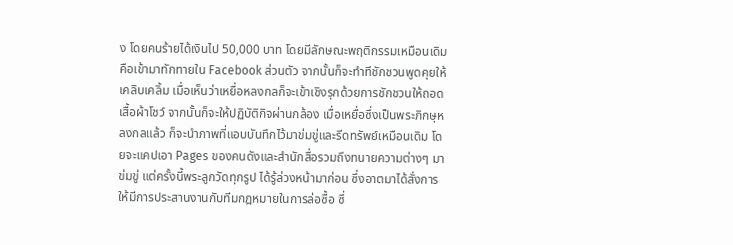ง โดยคนร้ายได้เงินไป 50,000 บาท โดยมีลักษณะพฤติกรรมเหมือนเดิมคือเข้ามาทักทายใน Facebook ส่วนตัว จากนั้นก็จะทำทีชักชวนพูดคุยให้เคลิบเคลิ้ม เมื่อเห็นว่าเหยื่อหลงกลก็จะเข้าเชิงรุกด้วยการชักชวนให้ถอดเสื้อผ้าโชว์ จากนั้นก็จะให้ปฏิบัติกิจผ่านกล้อง เมื่อเหยื่อซึ่งเป็นพระภิกษุหลงกลแล้ว ก็จะนำภาพที่แอบบันทึกไว้มาข่มขู่และรีดทรัพย์เหมือนเดิม โดยจะแคปเอา Pages ของคนดังและสำนักสื่อรวมถึงทนายความต่างๆ มาข่มขู่ แต่ครั้งนี้พระลูกวัดทุกรูป ได้รู้ล่วงหน้ามาก่อน ซึ่งอาตมาได้สั่งการให้มีการประสานงานกับทีมกฎหมายในการล่อซื้อ ซึ่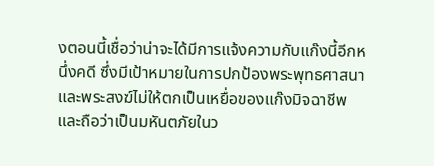งตอนนี้เชื่อว่าน่าจะได้มีการแจ้งความกับแก๊งนี้อีกหนึ่งคดี ซึ่งมีเป้าหมายในการปกป้องพระพุทธศาสนา และพระสงฆ์ไม่ให้ตกเป็นเหยื่อของแก๊งมิจฉาชีพ และถือว่าเป็นมหันตภัยในว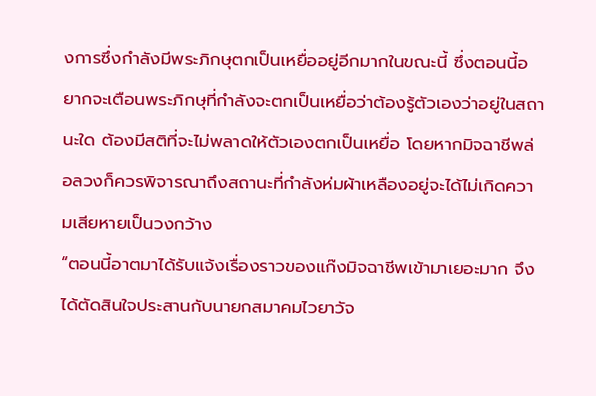งการซึ่งกำลังมีพระภิกษุตกเป็นเหยื่ออยู่อีกมากในขณะนี้ ซึ่งตอนนี้อยากจะเตือนพระภิกษุที่กำลังจะตกเป็นเหยื่อว่าต้องรู้ตัวเองว่าอยู่ในสถานะใด ต้องมีสติที่จะไม่พลาดให้ตัวเองตกเป็นเหยื่อ โดยหากมิจฉาชีพล่อลวงก็ควรพิจารณาถึงสถานะที่กำลังห่มผ้าเหลืองอยู่จะได้ไม่เกิดความเสียหายเป็นวงกว้าง
“ตอนนี้อาตมาได้รับแจ้งเรื่องราวของแก๊งมิจฉาชีพเข้ามาเยอะมาก จึงได้ตัดสินใจประสานกับนายกสมาคมไวยาวัจ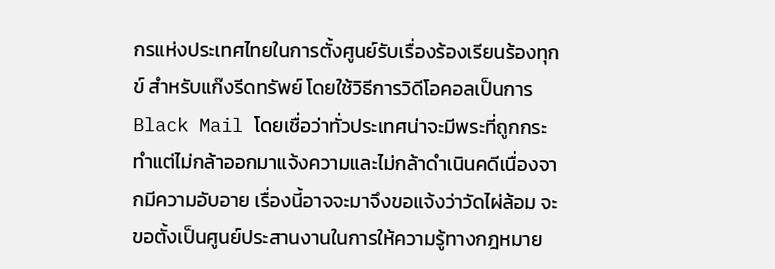กรแห่งประเทศไทยในการตั้งศูนย์รับเรื่องร้องเรียนร้องทุกข์ สำหรับแก๊งรีดทรัพย์ โดยใช้วิธีการวิดีโอคอลเป็นการ Black Mail โดยเชื่อว่าทั่วประเทศน่าจะมีพระที่ถูกกระทำแต่ไม่กล้าออกมาแจ้งความและไม่กล้าดำเนินคดีเนื่องจากมีความอับอาย เรื่องนี้อาจจะมาจึงขอแจ้งว่าวัดไผ่ล้อม จะขอตั้งเป็นศูนย์ประสานงานในการให้ความรู้ทางกฎหมาย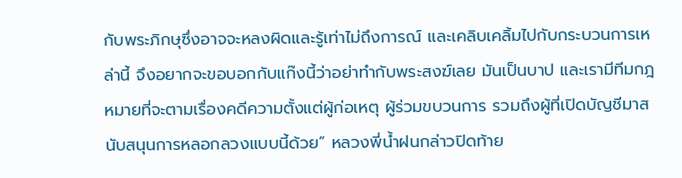กับพระภิกษุซึ่งอาจจะหลงผิดและรู้เท่าไม่ถึงการณ์ และเคลิบเคลิ้มไปกับกระบวนการเหล่านี้ จึงอยากจะขอบอกกับแก๊งนี้ว่าอย่าทำกับพระสงฆ์เลย มันเป็นบาป และเรามีทีมกฎหมายที่จะตามเรื่องคดีความตั้งแต่ผู้ก่อเหตุ ผู้ร่วมขบวนการ รวมถึงผู้ที่เปิดบัญชีมาสนับสนุนการหลอกลวงแบบนี้ด้วย” หลวงพี่น้ำฝนกล่าวปิดท้าย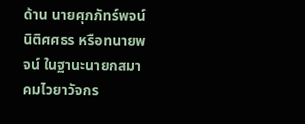ด้าน นายศุภภัทร์พจน์ นิติศศธร หรือทนายพจน์ ในฐานะนายกสมาคมไวยาวัจกร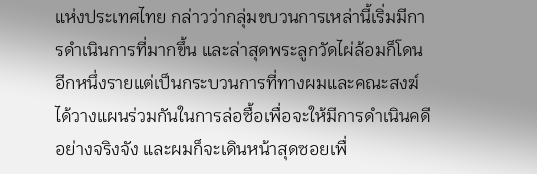แห่งประเทศไทย กล่าวว่ากลุ่มขบวนการเหล่านี้เริ่มมีการดำเนินการที่มากขึ้น และล่าสุดพระลูกวัดไผ่ล้อมก็โดนอีกหนึ่งรายแต่เป็นกระบวนการที่ทางผมและคณะสงฆ์ได้วางแผนร่วมกันในการล่อซื้อเพื่อจะให้มีการดำเนินคดีอย่างจริงจัง และผมก็จะเดินหน้าสุดซอยเพื่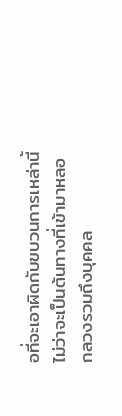อที่จะเอาผิดกับขบวนการเหล่านี้ไม่ว่าจะเป็นต้นทางที่เข้ามาหลอกลวงรวมถึงบุคคล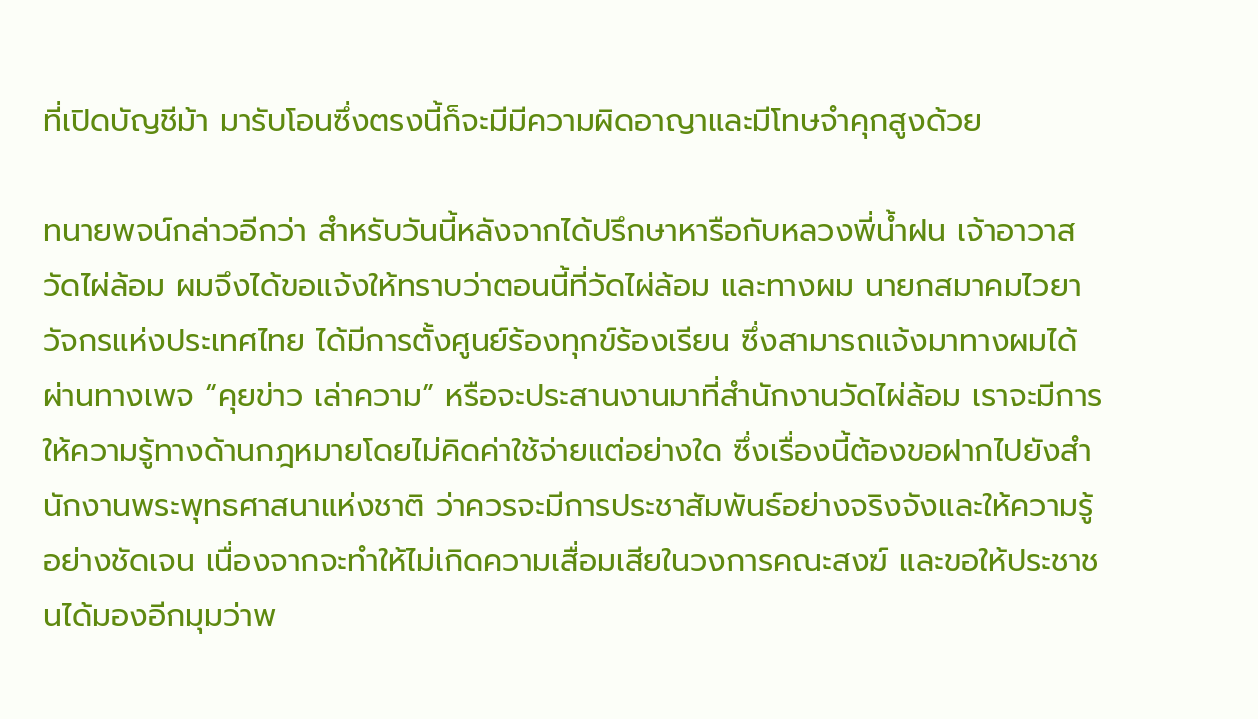ที่เปิดบัญชีม้า มารับโอนซึ่งตรงนี้ก็จะมีมีความผิดอาญาและมีโทษจำคุกสูงด้วย

ทนายพจน์กล่าวอีกว่า สำหรับวันนี้หลังจากได้ปรึกษาหารือกับหลวงพี่น้ำฝน เจ้าอาวาสวัดไผ่ล้อม ผมจึงได้ขอแจ้งให้ทราบว่าตอนนี้ที่วัดไผ่ล้อม และทางผม นายกสมาคมไวยาวัจกรแห่งประเทศไทย ได้มีการตั้งศูนย์ร้องทุกข์ร้องเรียน ซึ่งสามารถแจ้งมาทางผมได้ ผ่านทางเพจ “คุยข่าว เล่าความ” หรือจะประสานงานมาที่สำนักงานวัดไผ่ล้อม เราจะมีการให้ความรู้ทางด้านกฎหมายโดยไม่คิดค่าใช้จ่ายแต่อย่างใด ซึ่งเรื่องนี้ต้องขอฝากไปยังสำนักงานพระพุทธศาสนาแห่งชาติ ว่าควรจะมีการประชาสัมพันธ์อย่างจริงจังและให้ความรู้อย่างชัดเจน เนื่องจากจะทำให้ไม่เกิดความเสื่อมเสียในวงการคณะสงฆ์ และขอให้ประชาชนได้มองอีกมุมว่าพ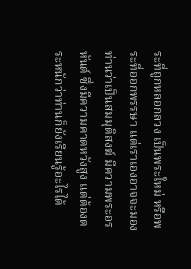ระที่ถูกหลอกลวง เป็นพระใหม่ หรือพระที่ออกพรรษา แต่เราเองอาจจะมองท่านว่าเป็นสมมุติสงฆ์ มีความพระอรหันต์ ซึ่งมีความคาดหวังสูง แต่ต้องตระหนักว่าท่านก็ยังเรียนรู้อะไรได้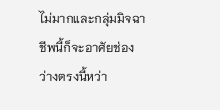ไม่มากและกลุ่มมิจฉาชีพนี้ก็จะอาศัยช่องว่างตรงนี้หว่า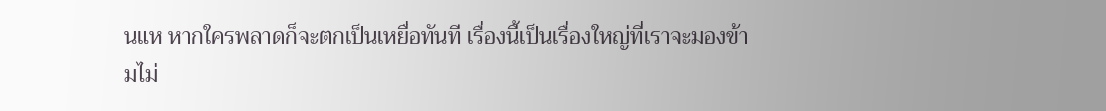นแห หากใครพลาดก็จะตกเป็นเหยื่อทันที เรื่องนี้เป็นเรื่องใหญ่ที่เราจะมองข้ามไม่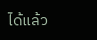ได้แล้ว